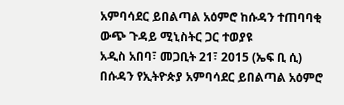አምባሳደር ይበልጣል አዕምሮ ከሱዳን ተጠባባቂ ውጭ ጉዳይ ሚኒስትር ጋር ተወያዩ
አዲስ አበባ፣ መጋቢት 21፣ 2015 (ኤፍ ቢ ሲ) በሱዳን የኢትዮጵያ አምባሳደር ይበልጣል አዕምሮ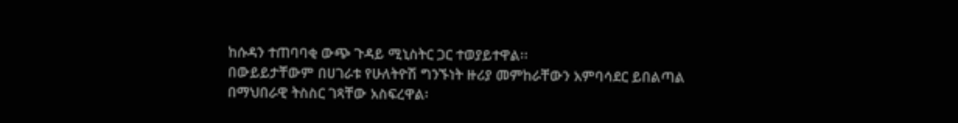ከሱዳን ተጠባባቂ ውጭ ጉዳይ ሚኒስትር ጋር ተወያይተዋል፡፡
በውይይታቸውም በሀገራቱ የሁለትዮሽ ግንኙነት ዙሪያ መምከራቸውን አምባሳደር ይበልጣል በማህበራዊ ትስስር ገጻቸው አስፍረዋል፡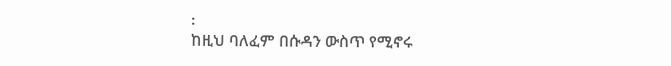፡
ከዚህ ባለፈም በሱዳን ውስጥ የሚኖሩ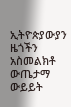ኢትዮጵያውያን ዜጎችን አስመልክቶ ውጤታማ ውይይት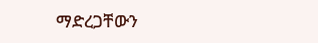ማድረጋቸውን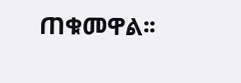ጠቁመዋል፡፡